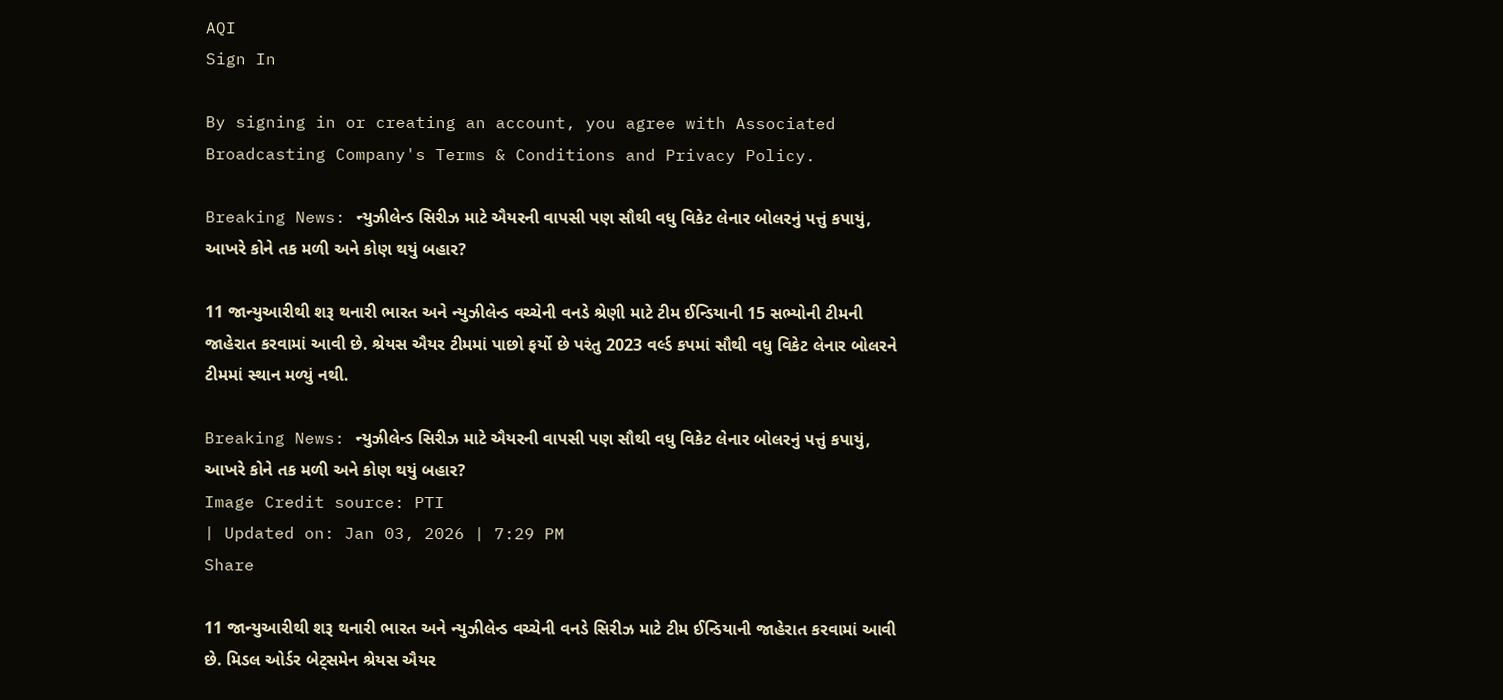AQI
Sign In

By signing in or creating an account, you agree with Associated Broadcasting Company's Terms & Conditions and Privacy Policy.

Breaking News: ન્યુઝીલેન્ડ સિરીઝ માટે ઐયરની વાપસી પણ સૌથી વધુ વિકેટ લેનાર બોલરનું પત્તું કપાયું, આખરે કોને તક મળી અને કોણ થયું બહાર?

11 જાન્યુઆરીથી શરૂ થનારી ભારત અને ન્યુઝીલેન્ડ વચ્ચેની વનડે શ્રેણી માટે ટીમ ઈન્ડિયાની 15 સભ્યોની ટીમની જાહેરાત કરવામાં આવી છે. શ્રેયસ ઐયર ટીમમાં પાછો ફર્યો છે પરંતુ 2023 વર્લ્ડ કપમાં સૌથી વધુ વિકેટ લેનાર બોલરને ટીમમાં સ્થાન મળ્યું નથી.

Breaking News: ન્યુઝીલેન્ડ સિરીઝ માટે ઐયરની વાપસી પણ સૌથી વધુ વિકેટ લેનાર બોલરનું પત્તું કપાયું, આખરે કોને તક મળી અને કોણ થયું બહાર?
Image Credit source: PTI
| Updated on: Jan 03, 2026 | 7:29 PM
Share

11 જાન્યુઆરીથી શરૂ થનારી ભારત અને ન્યુઝીલેન્ડ વચ્ચેની વનડે સિરીઝ માટે ટીમ ઈન્ડિયાની જાહેરાત કરવામાં આવી છે. મિડલ ઓર્ડર બેટ્સમેન શ્રેયસ ઐયર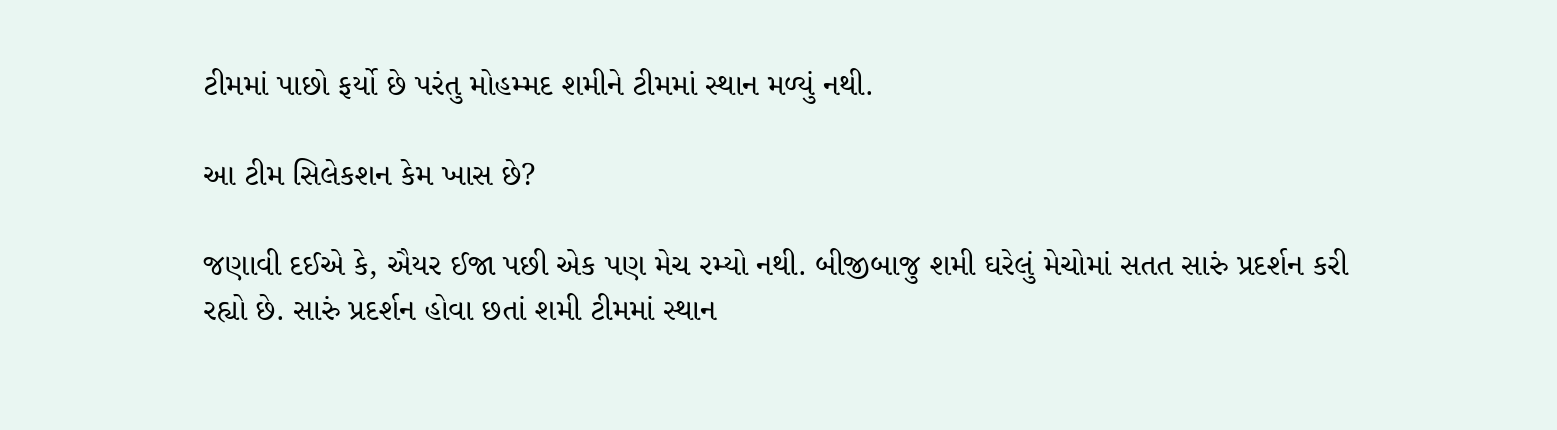ટીમમાં પાછો ફર્યો છે પરંતુ મોહમ્મદ શમીને ટીમમાં સ્થાન મળ્યું નથી.

આ ટીમ સિલેકશન કેમ ખાસ છે?

જણાવી દઈએ કે, ઐયર ઈજા પછી એક પણ મેચ રમ્યો નથી. બીજીબાજુ શમી ઘરેલું મેચોમાં સતત સારું પ્રદર્શન કરી રહ્યો છે. સારું પ્રદર્શન હોવા છતાં શમી ટીમમાં સ્થાન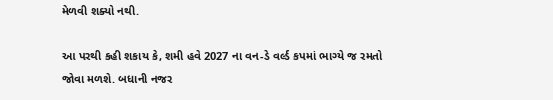મેળવી શક્યો નથી.

આ પરથી કહી શકાય કે, શમી હવે 2027 ના વન-ડે વર્લ્ડ કપમાં ભાગ્યે જ રમતો જોવા મળશે. બધાની નજર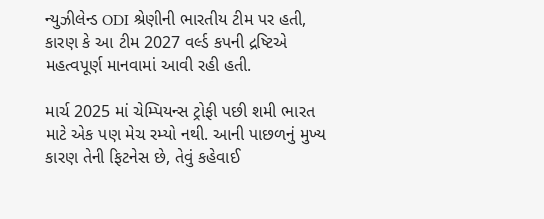ન્યુઝીલેન્ડ ODI શ્રેણીની ભારતીય ટીમ પર હતી, કારણ કે આ ટીમ 2027 વર્લ્ડ કપની દ્રષ્ટિએ મહત્વપૂર્ણ માનવામાં આવી રહી હતી.

માર્ચ 2025 માં ચેમ્પિયન્સ ટ્રોફી પછી શમી ભારત માટે એક પણ મેચ રમ્યો નથી. આની પાછળનું મુખ્ય કારણ તેની ફિટનેસ છે, તેવું કહેવાઈ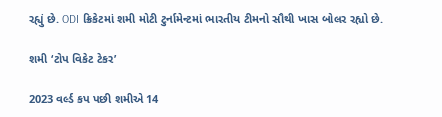રહ્યું છે. ODI ક્રિકેટમાં શમી મોટી ટુર્નામેન્ટમાં ભારતીય ટીમનો સૌથી ખાસ બોલર રહ્યો છે.

શમી ‘ટોપ વિકેટ ટેકર’

2023 વર્લ્ડ કપ પછી શમીએ 14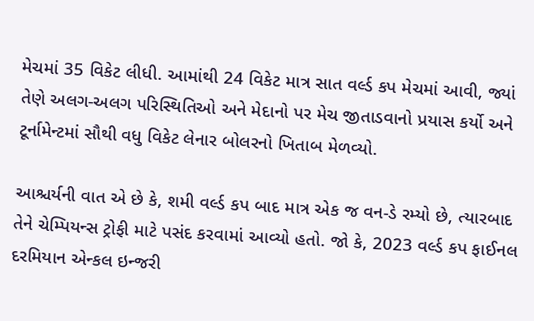મેચમાં 35 વિકેટ લીધી. આમાંથી 24 વિકેટ માત્ર સાત વર્લ્ડ કપ મેચમાં આવી, જ્યાં તેણે અલગ-અલગ પરિસ્થિતિઓ અને મેદાનો પર મેચ જીતાડવાનો પ્રયાસ કર્યો અને ટૂર્નામેન્ટમાં સૌથી વધુ વિકેટ લેનાર બોલરનો ખિતાબ મેળવ્યો.

આશ્ચર્યની વાત એ છે કે, શમી વર્લ્ડ કપ બાદ માત્ર એક જ વન-ડે રમ્યો છે, ત્યારબાદ તેને ચેમ્પિયન્સ ટ્રોફી માટે પસંદ કરવામાં આવ્યો હતો. જો કે, 2023 વર્લ્ડ કપ ફાઈનલ દરમિયાન એન્કલ ઇન્જરી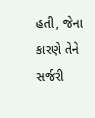હતી, જેના કારણે તેને સર્જરી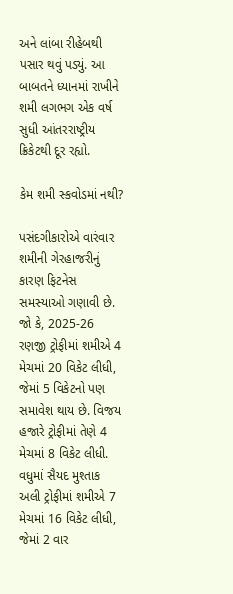અને લાંબા રીહેબથી પસાર થવું પડ્યું. આ બાબતને ધ્યાનમાં રાખીને શમી લગભગ એક વર્ષ સુધી આંતરરાષ્ટ્રીય ક્રિકેટથી દૂર રહ્યો.

કેમ શમી સ્કવોડમાં નથી?

પસંદગીકારોએ વારંવાર શમીની ગેરહાજરીનું કારણ ફિટનેસ સમસ્યાઓ ગણાવી છે. જો કે, 2025-26 રણજી ટ્રોફીમાં શમીએ 4 મેચમાં 20 વિકેટ લીધી, જેમાં 5 વિકેટનો પણ સમાવેશ થાય છે. વિજય હજારે ટ્રોફીમાં તેણે 4 મેચમાં 8 વિકેટ લીધી. વધુમાં સૈયદ મુશ્તાક અલી ટ્રોફીમાં શમીએ 7 મેચમાં 16 વિકેટ લીધી, જેમાં 2 વાર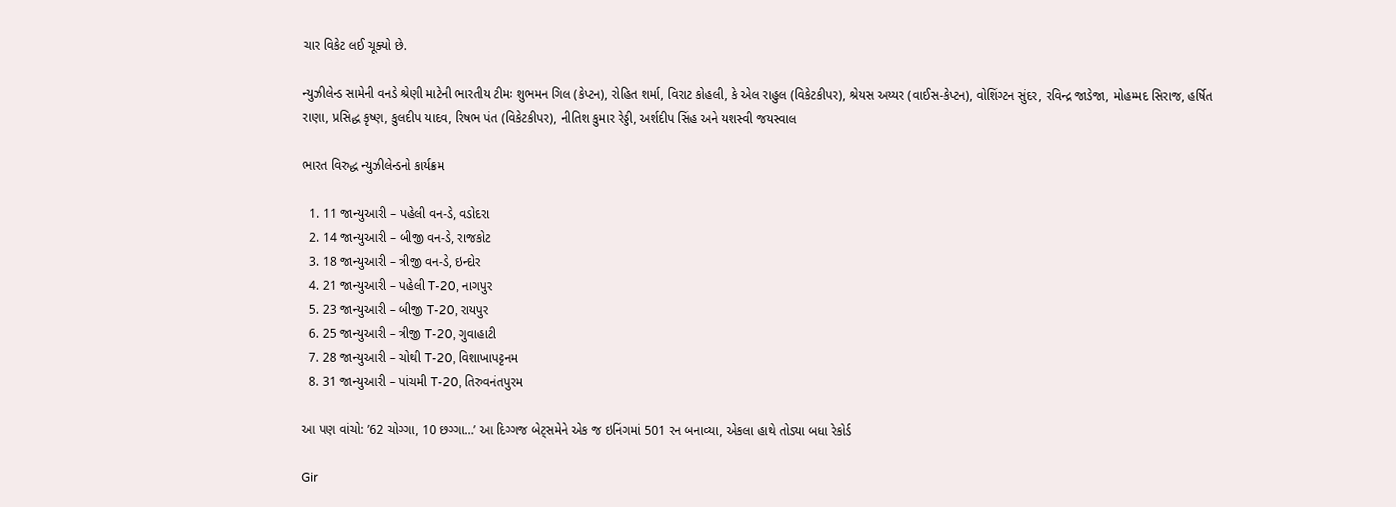ચાર વિકેટ લઈ ચૂક્યો છે.

ન્યુઝીલેન્ડ સામેની વનડે શ્રેણી માટેની ભારતીય ટીમઃ શુભમન ગિલ (કેપ્ટન), રોહિત શર્મા, વિરાટ કોહલી, કે એલ રાહુલ (વિકેટકીપર), શ્રેયસ અય્યર (વાઈસ-કેપ્ટન), વોશિંગ્ટન સુંદર, રવિન્દ્ર જાડેજા, મોહમ્મદ સિરાજ, હર્ષિત રાણા, પ્રસિદ્ધ કૃષ્ણ, કુલદીપ યાદવ, રિષભ પંત (વિકેટકીપર), નીતિશ કુમાર રેડ્ડી, અર્શદીપ સિંહ અને યશસ્વી જયસ્વાલ

ભારત વિરુદ્ધ ન્યુઝીલેન્ડનો કાર્યક્રમ

  1. 11 જાન્યુઆરી – પહેલી વન-ડે, વડોદરા
  2. 14 જાન્યુઆરી – બીજી વન-ડે, રાજકોટ
  3. 18 જાન્યુઆરી – ત્રીજી વન-ડે, ઇન્દોર
  4. 21 જાન્યુઆરી – પહેલી T-20, નાગપુર
  5. 23 જાન્યુઆરી – બીજી T-20, રાયપુર
  6. 25 જાન્યુઆરી – ત્રીજી T-20, ગુવાહાટી
  7. 28 જાન્યુઆરી – ચોથી T-20, વિશાખાપટ્ટનમ
  8. 31 જાન્યુઆરી – પાંચમી T-20, તિરુવનંતપુરમ

આ પણ વાંચો: ’62 ચોગ્ગા, 10 છગ્ગા…’ આ દિગ્ગજ બેટ્સમેને એક જ ઇનિંગમાં 501 રન બનાવ્યા, એકલા હાથે તોડ્યા બધા રેકોર્ડ

Gir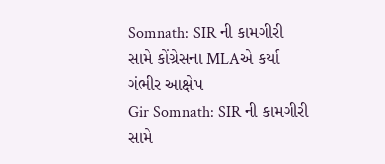Somnath: SIR ની કામગીરી સામે કોંગ્રેસના MLAએ કર્યા ગંભીર આક્ષેપ
Gir Somnath: SIR ની કામગીરી સામે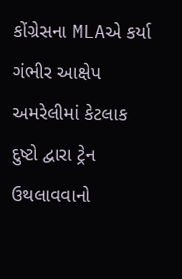કોંગ્રેસના MLAએ કર્યા ગંભીર આક્ષેપ
અમરેલીમાં કેટલાક દુષ્ટો દ્વારા ટ્રેન ઉથલાવવાનો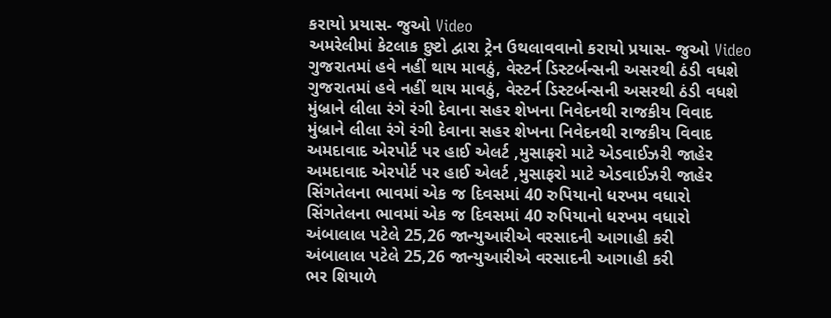કરાયો પ્રયાસ- જુઓ Video
અમરેલીમાં કેટલાક દુષ્ટો દ્વારા ટ્રેન ઉથલાવવાનો કરાયો પ્રયાસ- જુઓ Video
ગુજરાતમાં હવે નહીં થાય માવઠું, વેસ્ટર્ન ડિસ્ટર્બન્સની અસરથી ઠંડી વધશે
ગુજરાતમાં હવે નહીં થાય માવઠું, વેસ્ટર્ન ડિસ્ટર્બન્સની અસરથી ઠંડી વધશે
મુંબ્રાને લીલા રંગે રંગી દેવાના સહર શેખના નિવેદનથી રાજકીય વિવાદ
મુંબ્રાને લીલા રંગે રંગી દેવાના સહર શેખના નિવેદનથી રાજકીય વિવાદ
અમદાવાદ એરપોર્ટ પર હાઈ એલર્ટ ,મુસાફરો માટે એડવાઈઝરી જાહેર
અમદાવાદ એરપોર્ટ પર હાઈ એલર્ટ ,મુસાફરો માટે એડવાઈઝરી જાહેર
સિંગતેલના ભાવમાં એક જ દિવસમાં 40 રુપિયાનો ધરખમ વધારો
સિંગતેલના ભાવમાં એક જ દિવસમાં 40 રુપિયાનો ધરખમ વધારો
અંબાલાલ પટેલે 25,26 જાન્યુઆરીએ વરસાદની આગાહી કરી
અંબાલાલ પટેલે 25,26 જાન્યુઆરીએ વરસાદની આગાહી કરી
ભર શિયાળે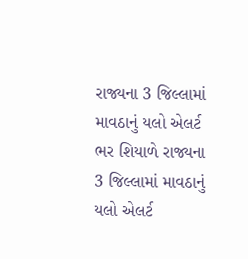રાજ્યના 3 જિલ્લામાં માવઠાનું યલો એલર્ટ
ભર શિયાળે રાજ્યના 3 જિલ્લામાં માવઠાનું યલો એલર્ટ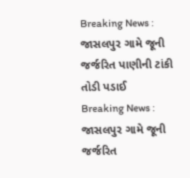Breaking News : જાસલપુર ગામે જૂની જર્જરિત પાણીની ટાંકી તોડી પડાઈ
Breaking News : જાસલપુર ગામે જૂની જર્જરિત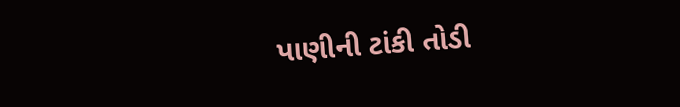પાણીની ટાંકી તોડી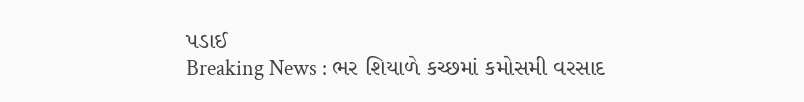પડાઈ
Breaking News : ભર શિયાળે કચ્છમાં કમોસમી વરસાદ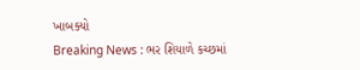ખાબક્યો
Breaking News : ભર શિયાળે કચ્છમાં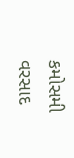કમોસમી વરસાદ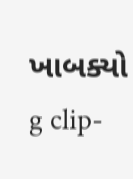ખાબક્યો
g clip-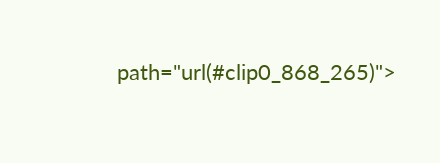path="url(#clip0_868_265)">